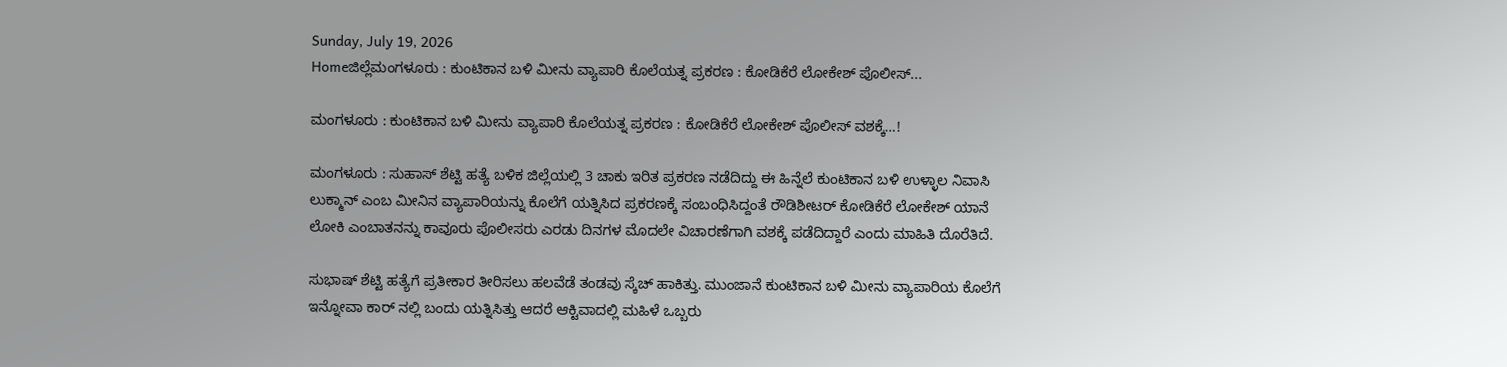Sunday, July 19, 2026
Homeಜಿಲ್ಲೆಮಂಗಳೂರು : ಕುಂಟಿಕಾನ ಬಳಿ ಮೀನು ವ್ಯಾಪಾರಿ ಕೊಲೆಯತ್ನ ಪ್ರಕರಣ : ಕೋಡಿಕೆರೆ ಲೋಕೇಶ್ ಪೊಲೀಸ್...

ಮಂಗಳೂರು : ಕುಂಟಿಕಾನ ಬಳಿ ಮೀನು ವ್ಯಾಪಾರಿ ಕೊಲೆಯತ್ನ ಪ್ರಕರಣ : ಕೋಡಿಕೆರೆ ಲೋಕೇಶ್ ಪೊಲೀಸ್ ವಶಕ್ಕೆ…!

ಮಂಗಳೂರು : ಸುಹಾಸ್ ಶೆಟ್ಟಿ ಹತ್ಯೆ ಬಳಿಕ ಜಿಲ್ಲೆಯಲ್ಲಿ 3 ಚಾಕು ಇರಿತ ಪ್ರಕರಣ ನಡೆದಿದ್ದು ಈ ಹಿನ್ನೆಲೆ ಕುಂಟಿಕಾನ ಬಳಿ ಉಳ್ಳಾಲ ನಿವಾಸಿ ಲುಕ್ಮಾನ್ ಎಂಬ ಮೀನಿನ ವ್ಯಾಪಾರಿಯನ್ನು ಕೊಲೆಗೆ ಯತ್ನಿಸಿದ ಪ್ರಕರಣಕ್ಕೆ ಸಂಬಂಧಿಸಿದ್ದಂತೆ ರೌಡಿಶೀಟರ್ ಕೋಡಿಕೆರೆ ಲೋಕೇಶ್ ಯಾನೆ ಲೋಕಿ ಎಂಬಾತನನ್ನು ಕಾವೂರು ಪೊಲೀಸರು ಎರಡು ದಿನಗಳ ಮೊದಲೇ ವಿಚಾರಣೆಗಾಗಿ ವಶಕ್ಕೆ ಪಡೆದಿದ್ದಾರೆ ಎಂದು ಮಾಹಿತಿ ದೊರೆತಿದೆ.

ಸುಭಾಷ್ ಶೆಟ್ಟಿ ಹತ್ಯೆಗೆ ಪ್ರತೀಕಾರ ತೀರಿಸಲು ಹಲವೆಡೆ ತಂಡವು ಸ್ಕೆಚ್ ಹಾಕಿತ್ತು. ಮುಂಜಾನೆ ಕುಂಟಿಕಾನ ಬಳಿ ಮೀನು ವ್ಯಾಪಾರಿಯ ಕೊಲೆಗೆ ಇನ್ನೋವಾ ಕಾರ್ ನಲ್ಲಿ ಬಂದು ಯತ್ನಿಸಿತ್ತು ಆದರೆ ಆಕ್ಟಿವಾದಲ್ಲಿ ಮಹಿಳೆ ಒಬ್ಬರು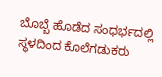ಬೊಬ್ಬೆ ಹೊಡೆದ ಸಂಧರ್ಭದಲ್ಲಿ ಸ್ಥಳದಿಂದ ಕೊಲೆಗಡುಕರು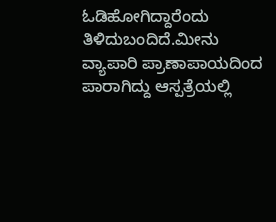ಓಡಿಹೋಗಿದ್ದಾರೆಂದು ತಿಳಿದುಬಂದಿದೆ.ಮೀನು ವ್ಯಾಪಾರಿ ಪ್ರಾಣಾಪಾಯದಿಂದ ಪಾರಾಗಿದ್ದು ಆಸ್ಪತ್ರೆಯಲ್ಲಿ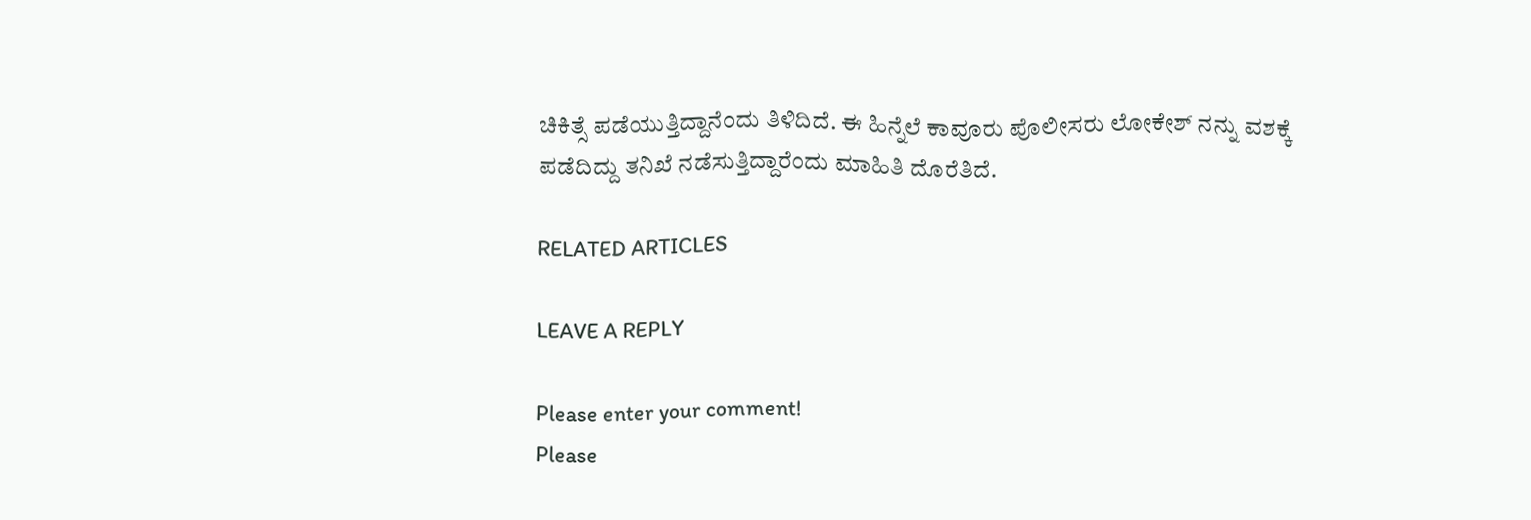ಚಿಕಿತ್ಸೆ ಪಡೆಯುತ್ತಿದ್ದಾನೆಂದು ತಿಳಿದಿದೆ. ಈ ಹಿನ್ನೆಲೆ ಕಾವೂರು ಪೊಲೀಸರು ಲೋಕೇಶ್ ನನ್ನು ವಶಕ್ಕೆ ಪಡೆದಿದ್ದು ತನಿಖೆ ನಡೆಸುತ್ತಿದ್ದಾರೆಂದು ಮಾಹಿತಿ ದೊರೆತಿದೆ.

RELATED ARTICLES

LEAVE A REPLY

Please enter your comment!
Please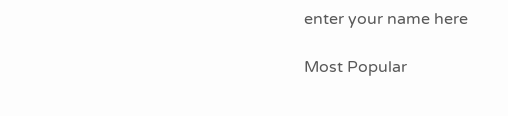enter your name here

Most Popular